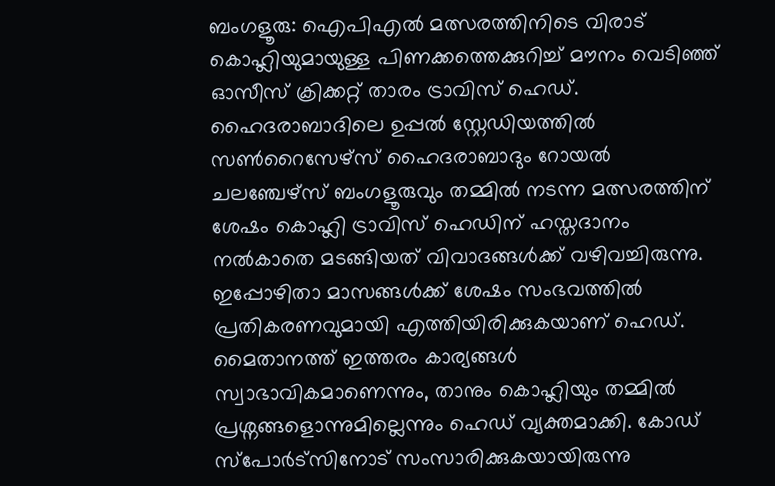ബംഗളൂരു: ഐപിഎൽ മത്സരത്തിനിടെ വിരാട് കൊഹ്ലിയുമായുള്ള പിണക്കത്തെക്കുറിച്ച് മൗനം വെടിഞ്ഞ് ഓസീസ് ക്രിക്കറ്റ് താരം ട്രാവിസ് ഹെഡ്. ഹൈദരാബാദിലെ ഉപ്പൽ സ്റ്റേഡിയത്തിൽ സൺറൈസേഴ്സ് ഹൈദരാബാദും റോയൽ ചലഞ്ചേഴ്സ് ബംഗളൂരുവും തമ്മിൽ നടന്ന മത്സരത്തിന് ശേഷം കൊഹ്ലി ട്രാവിസ് ഹെഡിന് ഹസ്തദാനം നൽകാതെ മടങ്ങിയത് വിവാദങ്ങൾക്ക് വഴിവച്ചിരുന്നു. ഇപ്പോഴിതാ മാസങ്ങൾക്ക് ശേഷം സംഭവത്തിൽ പ്രതികരണവുമായി എത്തിയിരിക്കുകയാണ് ഹെഡ്. മൈതാനത്ത് ഇത്തരം കാര്യങ്ങൾ സ്വാഭാവികമാണെന്നും, താനും കൊഹ്ലിയും തമ്മിൽ പ്രശ്നങ്ങളൊന്നുമില്ലെന്നും ഹെഡ് വ്യക്തമാക്കി. കോഡ് സ്പോർട്സിനോട് സംസാരിക്കുകയായിരുന്നു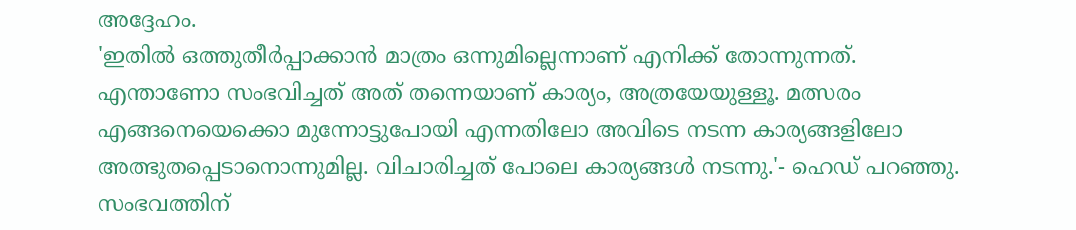അദ്ദേഹം.
'ഇതിൽ ഒത്തുതീർപ്പാക്കാൻ മാത്രം ഒന്നുമില്ലെന്നാണ് എനിക്ക് തോന്നുന്നത്. എന്താണോ സംഭവിച്ചത് അത് തന്നെയാണ് കാര്യം, അത്രയേയുള്ളൂ. മത്സരം എങ്ങനെയെക്കൊ മുന്നോട്ടുപോയി എന്നതിലോ അവിടെ നടന്ന കാര്യങ്ങളിലോ അത്ഭുതപ്പെടാനൊന്നുമില്ല. വിചാരിച്ചത് പോലെ കാര്യങ്ങൾ നടന്നു.'- ഹെഡ് പറഞ്ഞു.
സംഭവത്തിന്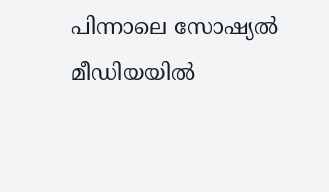പിന്നാലെ സോഷ്യൽ മീഡിയയിൽ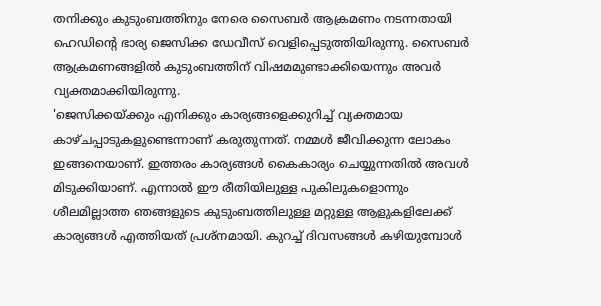തനിക്കും കുടുംബത്തിനും നേരെ സൈബർ ആക്രമണം നടന്നതായി ഹെഡിന്റെ ഭാര്യ ജെസിക്ക ഡേവീസ് വെളിപ്പെടുത്തിയിരുന്നു. സൈബർ ആക്രമണങ്ങളിൽ കുടുംബത്തിന് വിഷമമുണ്ടാക്കിയെന്നും അവർ വ്യക്തമാക്കിയിരുന്നു.
'ജെസിക്കയ്ക്കും എനിക്കും കാര്യങ്ങളെക്കുറിച്ച് വ്യക്തമായ കാഴ്ചപ്പാടുകളുണ്ടെന്നാണ് കരുതുന്നത്. നമ്മൾ ജീവിക്കുന്ന ലോകം ഇങ്ങനെയാണ്. ഇത്തരം കാര്യങ്ങൾ കൈകാര്യം ചെയ്യുന്നതിൽ അവൾ മിടുക്കിയാണ്. എന്നാൽ ഈ രീതിയിലുള്ള പുകിലുകളൊന്നും ശീലമില്ലാത്ത ഞങ്ങളുടെ കുടുംബത്തിലുള്ള മറ്റുള്ള ആളുകളിലേക്ക് കാര്യങ്ങൾ എത്തിയത് പ്രശ്നമായി. കുറച്ച് ദിവസങ്ങൾ കഴിയുമ്പോൾ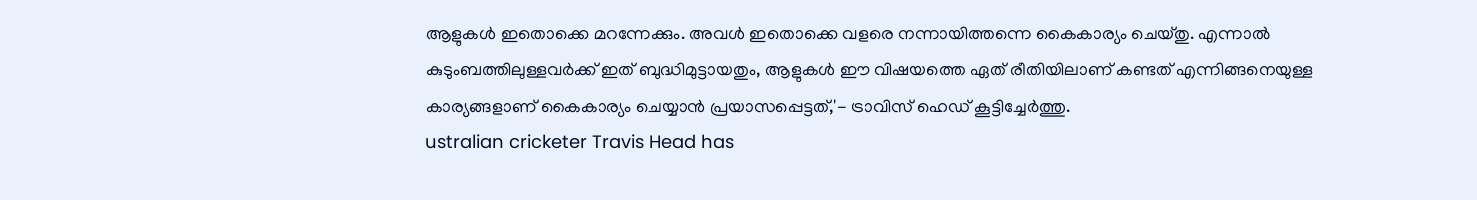ആളുകൾ ഇതൊക്കെ മറന്നേക്കും. അവൾ ഇതൊക്കെ വളരെ നന്നായിത്തന്നെ കൈകാര്യം ചെയ്തു. എന്നാൽ കുടുംബത്തിലുള്ളവർക്ക് ഇത് ബുദ്ധിമുട്ടായതും, ആളുകൾ ഈ വിഷയത്തെ ഏത് രീതിയിലാണ് കണ്ടത് എന്നിങ്ങനെയുള്ള കാര്യങ്ങളാണ് കൈകാര്യം ചെയ്യാൻ പ്രയാസപ്പെട്ടത്,'- ട്രാവിസ് ഹെഡ് കൂട്ടിച്ചേർത്തു.
ustralian cricketer Travis Head has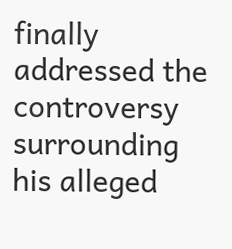finally addressed the controversy surrounding his alleged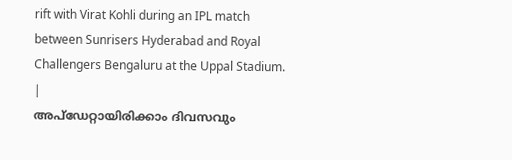rift with Virat Kohli during an IPL match between Sunrisers Hyderabad and Royal Challengers Bengaluru at the Uppal Stadium.
|
അപ്ഡേറ്റായിരിക്കാം ദിവസവും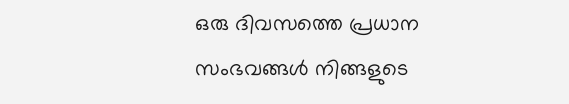ഒരു ദിവസത്തെ പ്രധാന സംഭവങ്ങൾ നിങ്ങളുടെ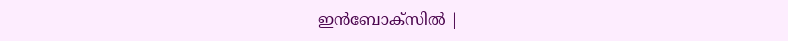ഇൻബോക്സിൽ |